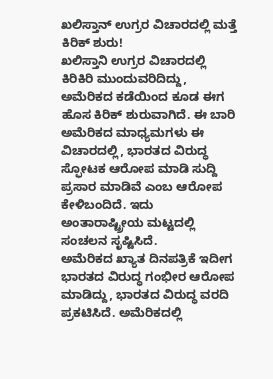ಖಲಿಸ್ತಾನ್ ಉಗ್ರರ ವಿಚಾರದಲ್ಲಿ ಮತ್ತೆ ಕಿರಿಕ್ ಶುರು!
ಖಲಿಸ್ತಾನಿ ಉಗ್ರರ ವಿಚಾರದಲ್ಲಿ ಕಿರಿಕಿರಿ ಮುಂದುವರಿದಿದ್ದು, ಅಮೆರಿಕದ ಕಡೆಯಿಂದ ಕೂಡ ಈಗ ಹೊಸ ಕಿರಿಕ್ ಶುರುವಾಗಿದೆ. ಈ ಬಾರಿ ಅಮೆರಿಕದ ಮಾಧ್ಯಮಗಳು ಈ ವಿಚಾರದಲ್ಲಿ, ಭಾರತದ ವಿರುದ್ಧ ಸ್ಫೋಟಕ ಆರೋಪ ಮಾಡಿ ಸುದ್ದಿ ಪ್ರಸಾರ ಮಾಡಿವೆ ಎಂಬ ಆರೋಪ ಕೇಳಿಬಂದಿದೆ. ಇದು ಅಂತಾರಾಷ್ಟ್ರೀಯ ಮಟ್ಟದಲ್ಲಿ ಸಂಚಲನ ಸೃಷ್ಟಿಸಿದೆ.
ಅಮೆರಿಕದ ಖ್ಯಾತ ದಿನಪತ್ರಿಕೆ ಇದೀಗ ಭಾರತದ ವಿರುದ್ಧ ಗಂಭೀರ ಆರೋಪ ಮಾಡಿದ್ದು, ಭಾರತದ ವಿರುದ್ಧ ವರದಿ ಪ್ರಕಟಿಸಿದೆ. ಅಮೆರಿಕದಲ್ಲಿ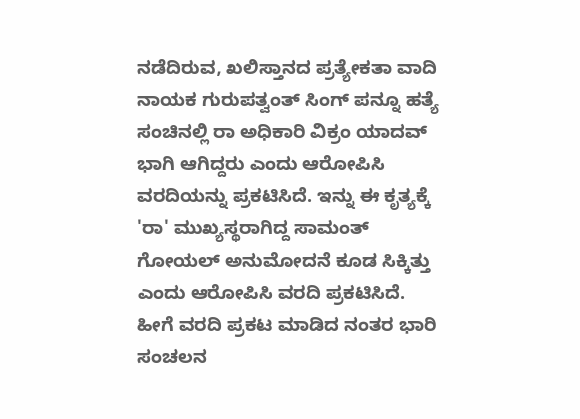ನಡೆದಿರುವ, ಖಲಿಸ್ತಾನದ ಪ್ರತ್ಯೇಕತಾ ವಾದಿ ನಾಯಕ ಗುರುಪತ್ವಂತ್ ಸಿಂಗ್ ಪನ್ನೂ ಹತ್ಯೆ ಸಂಚಿನಲ್ಲಿ ರಾ ಅಧಿಕಾರಿ ವಿಕ್ರಂ ಯಾದವ್ ಭಾಗಿ ಆಗಿದ್ದರು ಎಂದು ಆರೋಪಿಸಿ ವರದಿಯನ್ನು ಪ್ರಕಟಿಸಿದೆ. ಇನ್ನು ಈ ಕೃತ್ಯಕ್ಕೆ 'ರಾ' ಮುಖ್ಯಸ್ಥರಾಗಿದ್ದ ಸಾಮಂತ್ ಗೋಯಲ್ ಅನುಮೋದನೆ ಕೂಡ ಸಿಕ್ಕಿತ್ತು ಎಂದು ಆರೋಪಿಸಿ ವರದಿ ಪ್ರಕಟಿಸಿದೆ. ಹೀಗೆ ವರದಿ ಪ್ರಕಟ ಮಾಡಿದ ನಂತರ ಭಾರಿ ಸಂಚಲನ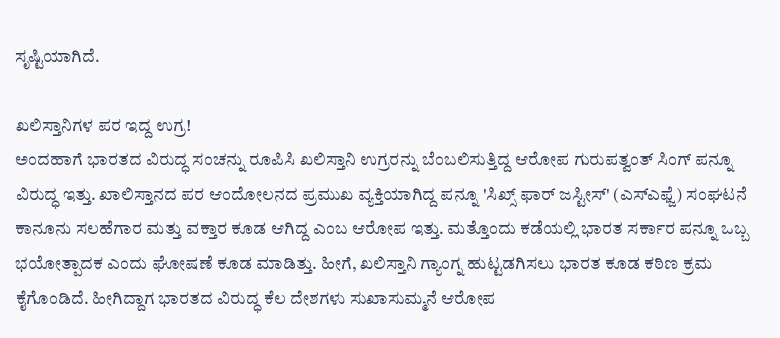ಸೃಷ್ಟಿಯಾಗಿದೆ.

ಖಲಿಸ್ತಾನಿಗಳ ಪರ ಇದ್ದ ಉಗ್ರ!
ಅಂದಹಾಗೆ ಭಾರತದ ವಿರುದ್ಧ ಸಂಚನ್ನು ರೂಪಿಸಿ ಖಲಿಸ್ತಾನಿ ಉಗ್ರರನ್ನು ಬೆಂಬಲಿಸುತ್ತಿದ್ದ ಆರೋಪ ಗುರುಪತ್ವಂತ್ ಸಿಂಗ್ ಪನ್ನೂ ವಿರುದ್ಧ ಇತ್ತು. ಖಾಲಿಸ್ತಾನದ ಪರ ಆಂದೋಲನದ ಪ್ರಮುಖ ವ್ಯಕ್ತಿಯಾಗಿದ್ದ ಪನ್ನೂ 'ಸಿಖ್ಸ್ ಫಾರ್ ಜಸ್ಟೀಸ್' (ಎಸ್ಎಫ್ಜೆ) ಸಂಘಟನೆ ಕಾನೂನು ಸಲಹೆಗಾರ ಮತ್ತು ವಕ್ತಾರ ಕೂಡ ಆಗಿದ್ದ ಎಂಬ ಆರೋಪ ಇತ್ತು. ಮತ್ತೊಂದು ಕಡೆಯಲ್ಲಿ ಭಾರತ ಸರ್ಕಾರ ಪನ್ನೂ ಒಬ್ಬ ಭಯೋತ್ಪಾದಕ ಎಂದು ಘೋಷಣೆ ಕೂಡ ಮಾಡಿತ್ತು. ಹೀಗೆ, ಖಲಿಸ್ತಾನಿ ಗ್ಯಾಂಗ್ನ ಹುಟ್ಟಡಗಿಸಲು ಭಾರತ ಕೂಡ ಕಠಿಣ ಕ್ರಮ ಕೈಗೊಂಡಿದೆ. ಹೀಗಿದ್ದಾಗ ಭಾರತದ ವಿರುದ್ಧ ಕೆಲ ದೇಶಗಳು ಸುಖಾಸುಮ್ಮನೆ ಆರೋಪ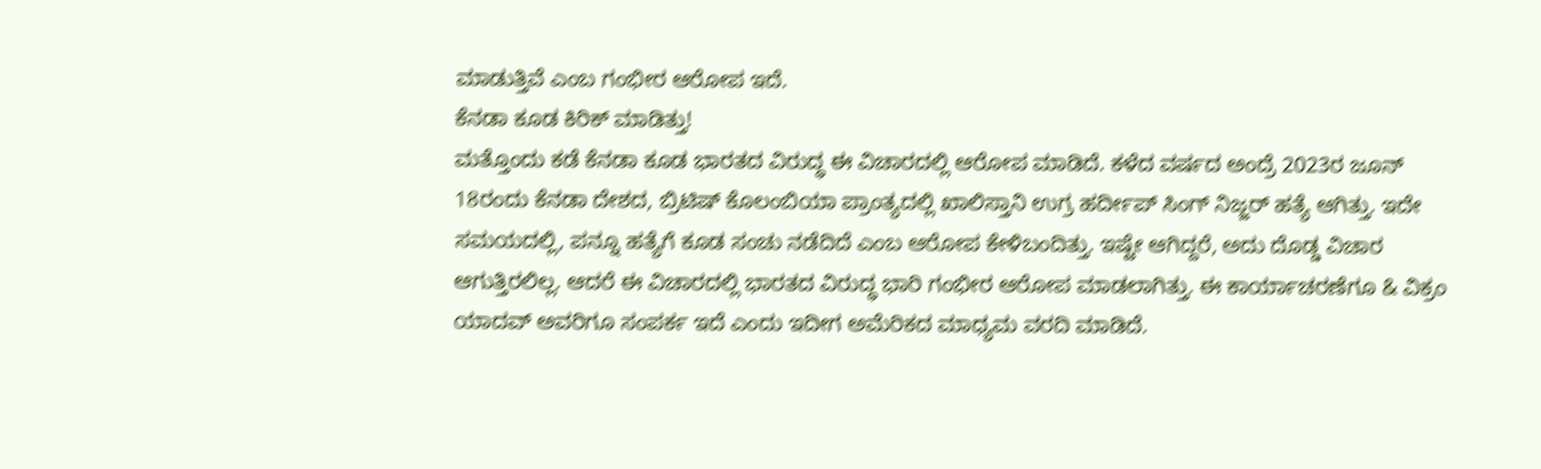ಮಾಡುತ್ತಿವೆ ಎಂಬ ಗಂಭೀರ ಆರೋಪ ಇದೆ.
ಕೆನಡಾ ಕೂಡ ಕಿರಿಕ್ ಮಾಡಿತ್ತು!
ಮತ್ತೊಂದು ಕಡೆ ಕೆನಡಾ ಕೂಡ ಭಾರತದ ವಿರುದ್ಧ ಈ ವಿಚಾರದಲ್ಲಿ ಆರೋಪ ಮಾಡಿದೆ. ಕಳೆದ ವರ್ಷದ ಅಂದ್ರೆ 2023ರ ಜೂನ್ 18ರಂದು ಕೆನಡಾ ದೇಶದ, ಬ್ರಿಟಿಷ್ ಕೊಲಂಬಿಯಾ ಪ್ರಾಂತ್ಯದಲ್ಲಿ ಖಾಲಿಸ್ತಾನಿ ಉಗ್ರ ಹರ್ದೀಪ್ ಸಿಂಗ್ ನಿಜ್ಜರ್ ಹತ್ಯೆ ಆಗಿತ್ತು. ಇದೇ ಸಮಯದಲ್ಲಿ, ಪನ್ನೂ ಹತ್ಯೆಗೆ ಕೂಡ ಸಂಚು ನಡೆದಿದೆ ಎಂಬ ಆರೋಪ ಕೇಳಿಬಂದಿತ್ತು. ಇಷ್ಟೇ ಆಗಿದ್ದರೆ, ಅದು ದೊಡ್ಡ ವಿಚಾರ ಆಗುತ್ತಿರಲಿಲ್ಲ. ಆದರೆ ಈ ವಿಚಾರದಲ್ಲಿ ಭಾರತದ ವಿರುದ್ಧ ಭಾರಿ ಗಂಭೀರ ಆರೋಪ ಮಾಡಲಾಗಿತ್ತು. ಈ ಕಾರ್ಯಾಚರಣೆಗೂ & ವಿಕ್ರಂ ಯಾದವ್ ಅವರಿಗೂ ಸಂಪರ್ಕ ಇದೆ ಎಂದು ಇದೀಗ ಅಮೆರಿಕದ ಮಾಧ್ಯಮ ವರದಿ ಮಾಡಿದೆ.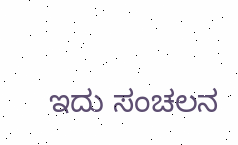ಇದು ಸಂಚಲನ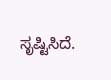ಸೃಷ್ಟಿಸಿದೆ.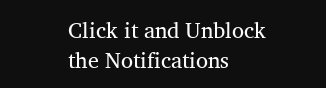Click it and Unblock the Notifications